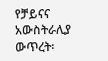የቻይናና አውስትራሊያ ውጥረት፡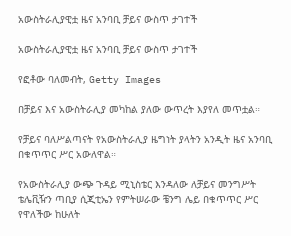አውስትራሊያዊቷ ዜና አንባቢ ቻይና ውስጥ ታገተች

አውስትራሊያዊቷ ዜና አንባቢ ቻይና ውስጥ ታገተች

የፎቶው ባለመብት, Getty Images

በቻይና እና አውስትራሊያ መካከል ያለው ውጥረት እያየለ መጥቷል።

የቻይና ባለሥልጣናት የአውስትራሊያ ዜግነት ያላትን አንዲት ዜና አንባቢ በቁጥጥር ሥር አውለዋል።

የአውስትራሊያ ውጭ ጉዳይ ሚኒስቴር እንዳለው ለቻይና መንግሥት ቴሌቪዥን ጣቢያ ሲጂቲኤን የምትሠራው ቼንግ ሌይ በቁጥጥር ሥር የዋለችው ከሁለት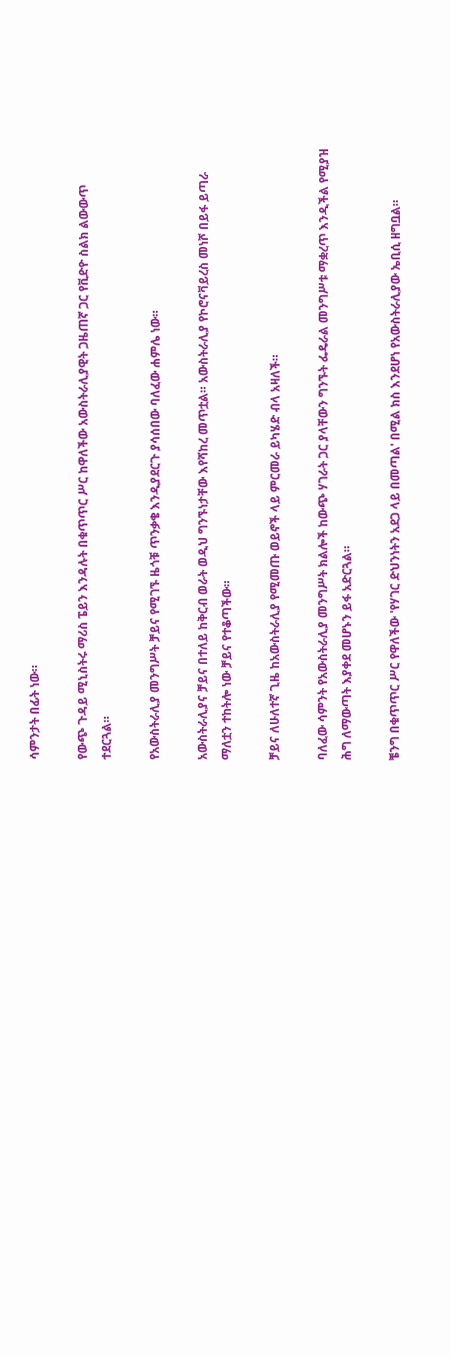ሳምንታት በፊት ነው።

የውጭ ጉዳይ ሚኒስትሩ ማሪስ ፔይን እንዳሉት በቁጥጥር ሥር ከዋለችው አውስትራሊያዊት ጋዜጠኛ ጋር የቪድዮ ስልክ ልውውጥ ተደርጓል።

የአውስትራሊያ መንግሥት ቻይና የሚገኙ ዜጎቹ ጥንቃቄ እንዲያደርጉ ያሳሰበው ባለፈው ሐምሌ ነው።

አውስትራሊያና ቻይና በተለይ ከቅርብ ወራት ወዲህ ግንኙነታቸው እየሻከረ መጥቷል። አውስትራሊያ የኮሮናቫይረስ መነሾ በይፋ ይጣራ ማለቷን ተከትሎ ነው ቻይና የተቆጣችው።

ቻይና ለሁለተኛ ጊዜ ከአውስትራሊያ የሚመጡ ወይኖች ላይ ምርመራ ይካሄድ ብላ አዛለች።

ባለፈው ሳምንት የአውስትራሊያ መንግሥት ክልሎች ከውጭ ሃገራት ጋር ያላቸውን ግንኙት ፌዴራል መንግሥቱ ማቋረጥ እንዲችል የሚያዝ ሕግ ለማውጣት እያቀደ መሆኑን ይፋ አድርጓል።

ቼንግ በቁጥጥር ሥር የዋለችው 'የሃገር ድህንነትን አደጋ ላይ በመጣል' በሚል ክስ እንደሆነ የአውስትራሊያው ኤቢሲ ዘግቧል።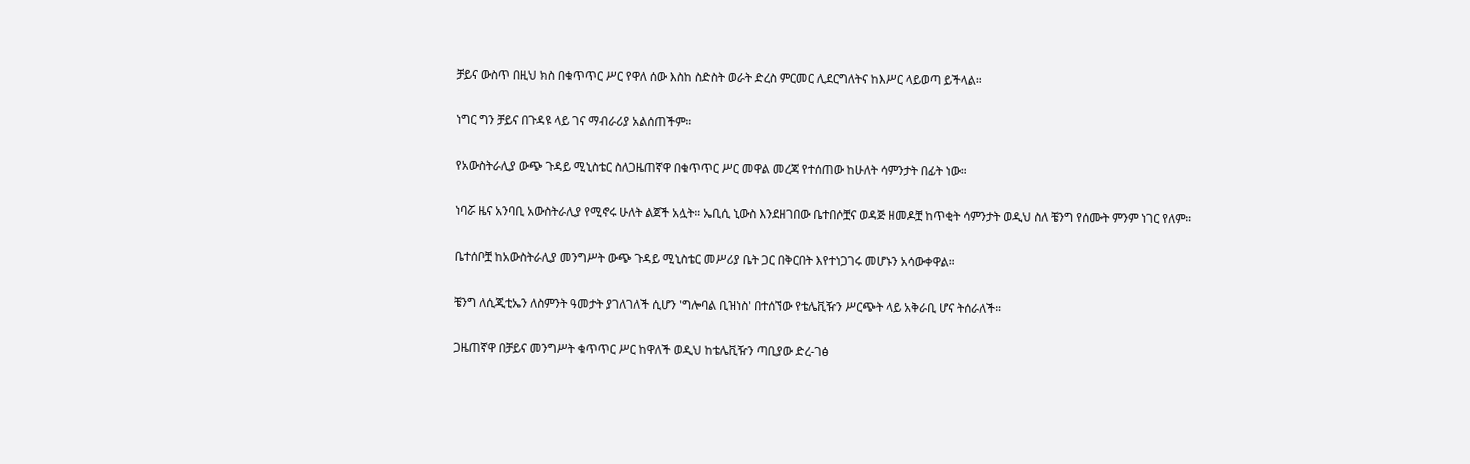ቻይና ውስጥ በዚህ ክስ በቁጥጥር ሥር የዋለ ሰው እስከ ስድስት ወራት ድረስ ምርመር ሊደርግለትና ከእሥር ላይወጣ ይችላል።

ነግር ግን ቻይና በጉዳዩ ላይ ገና ማብራሪያ አልሰጠችም።

የአውስትራሊያ ውጭ ጉዳይ ሚኒስቴር ስለጋዜጠኛዋ በቁጥጥር ሥር መዋል መረጃ የተሰጠው ከሁለት ሳምንታት በፊት ነው።

ነባሯ ዜና አንባቢ አውስትራሊያ የሚኖሩ ሁለት ልጀች አሏት። ኤቢሲ ኒውስ እንደዘገበው ቤተበሶቿና ወዳጅ ዘመዶቿ ከጥቂት ሳምንታት ወዲህ ስለ ቼንግ የሰሙት ምንም ነገር የለም።

ቤተሰቦቿ ከአውስትራሊያ መንግሥት ውጭ ጉዳይ ሚኒስቴር መሥሪያ ቤት ጋር በቅርበት እየተነጋገሩ መሆኑን አሳውቀዋል።

ቼንግ ለሲጂቲኤን ለስምንት ዓመታት ያገለገለች ሲሆን 'ግሎባል ቢዝነስ' በተሰኘው የቴሌቪዥን ሥርጭት ላይ አቅራቢ ሆና ትሰራለች።

ጋዜጠኛዋ በቻይና መንግሥት ቁጥጥር ሥር ከዋለች ወዲህ ከቴሌቪዥን ጣቢያው ድረ-ገፅ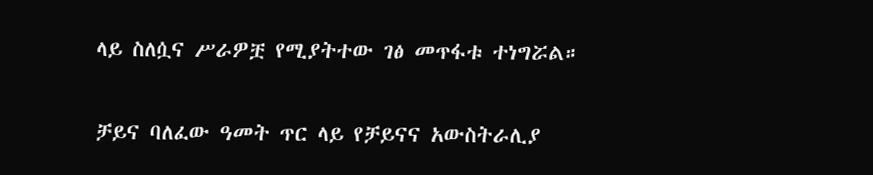ላይ ስለሷና ሥራዎቿ የሚያትተው ገፅ መጥፋቱ ተነግሯል።

ቻይና ባለፈው ዓመት ጥር ላይ የቻይናና አውስትራሊያ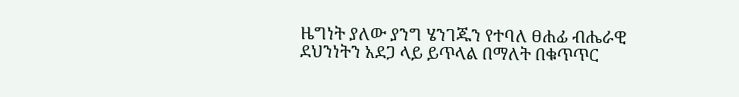ዜግነት ያለው ያንግ ሄንገጁን የተባለ ፀሐፊ ብሔራዊ ደህንነትን አደጋ ላይ ይጥላል በማለት በቁጥጥር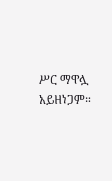ሥር ማዋሏ አይዘነጋም።